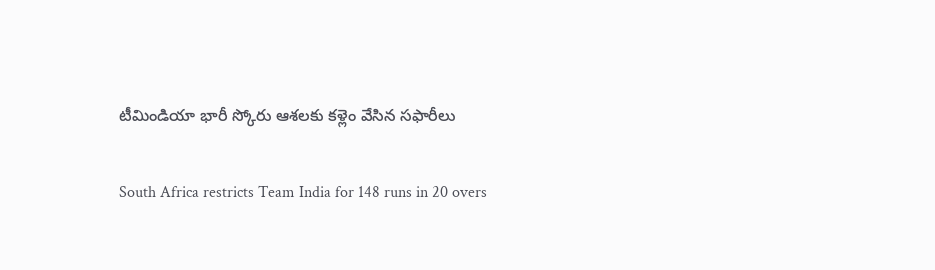టీమిండియా భారీ స్కోరు ఆశలకు కళ్లెం వేసిన సఫారీలు

South Africa restricts Team India for 148 runs in 20 overs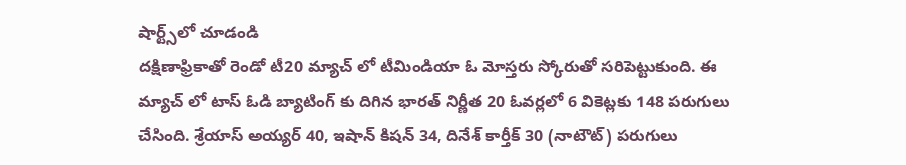షార్ట్స్‌లో చూడండి
దక్షిణాఫ్రికాతో రెండో టీ20 మ్యాచ్ లో టీమిండియా ఓ మోస్తరు స్కోరుతో సరిపెట్టుకుంది. ఈ మ్యాచ్ లో టాస్ ఓడి బ్యాటింగ్ కు దిగిన భారత్ నిర్ణీత 20 ఓవర్లలో 6 వికెట్లకు 148 పరుగులు చేసింది. శ్రేయాస్ అయ్యర్ 40, ఇషాన్ కిషన్ 34, దినేశ్ కార్తీక్ 30 (నాటౌట్) పరుగులు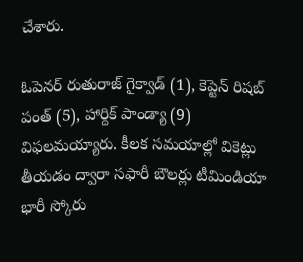చేశారు.

ఓపెనర్ రుతురాజ్ గైక్వాడ్ (1), కెప్టెన్ రిషబ్ పంత్ (5), హార్దిక్ పాండ్యా (9) విఫలమయ్యారు. కీలక సమయాల్లో వికెట్లు తీయడం ద్వారా సఫారీ బౌలర్లు టీమిండియా భారీ స్కోరు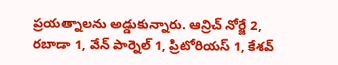ప్రయత్నాలను అడ్డుకున్నారు. ఆన్రిచ్ నోర్జే 2, రబాడా 1, వేన్ పార్నెల్ 1, ప్రిటోరియస్ 1, కేశవ్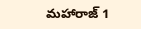మహారాజ్ 1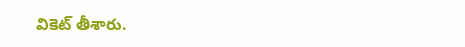వికెట్ తీశారు.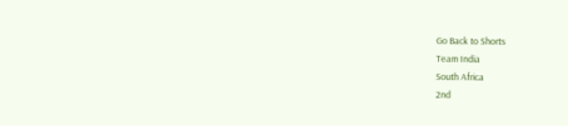Go Back to Shorts
Team India
South Africa
2nd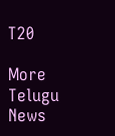T20

More Telugu News